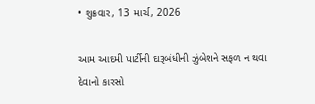• શુક્રવાર, 13 માર્ચ, 2026

આમ આદમી પાર્ટીની દારૂબંધીની ઝુંબેશને સફળ ન થવા દેવાનો કારસો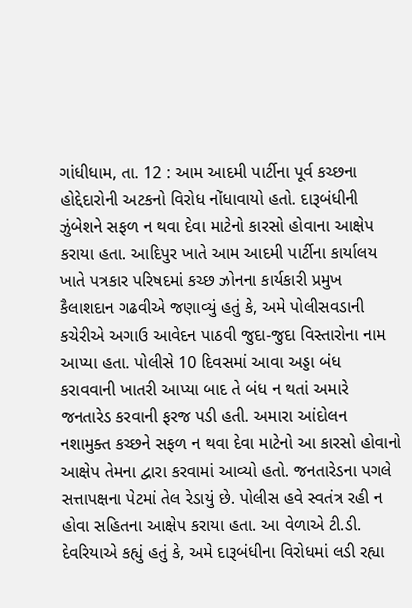ગાંધીધામ, તા. 12 : આમ આદમી પાર્ટીના પૂર્વ કચ્છના હોદ્દેદારોની અટકનો વિરોધ નોંધાવાયો હતો. દારૂબંધીની ઝુંબેશને સફળ ન થવા દેવા માટેનો કારસો હોવાના આક્ષેપ કરાયા હતા. આદિપુર ખાતે આમ આદમી પાર્ટીના કાર્યાલય ખાતે પત્રકાર પરિષદમાં કચ્છ ઝોનના કાર્યકારી પ્રમુખ કૈલાશદાન ગઢવીએ જણાવ્યું હતું કે, અમે પોલીસવડાની કચેરીએ અગાઉ આવેદન પાઠવી જુદા-જુદા વિસ્તારોના નામ આપ્યા હતા. પોલીસે 10 દિવસમાં આવા અડ્ડા બંધ  કરાવવાની ખાતરી આપ્યા બાદ તે બંધ ન થતાં અમારે જનતારેડ કરવાની ફરજ પડી હતી. અમારા આંદોલન નશામુક્ત કચ્છને સફળ ન થવા દેવા માટેનો આ કારસો હોવાનો આક્ષેપ તેમના દ્વારા કરવામાં આવ્યો હતો. જનતારેડના પગલે સત્તાપક્ષના પેટમાં તેલ રેડાયું છે. પોલીસ હવે સ્વતંત્ર રહી ન હોવા સહિતના આક્ષેપ કરાયા હતા. આ વેળાએ ટી.ડી. દેવરિયાએ કહ્યું હતું કે, અમે દારૂબંધીના વિરોધમાં લડી રહ્યા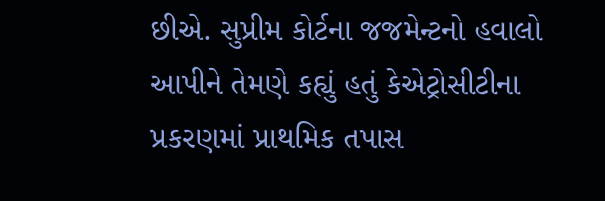છીએ. સુપ્રીમ કોર્ટના જજમેન્ટનો હવાલો આપીને તેમણે કહ્યું હતું કેએટ્રોસીટીના પ્રકરણમાં પ્રાથમિક તપાસ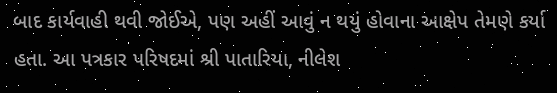બાદ કાર્યવાહી થવી જોઈએ, પણ અહીં આવું ન થયું હોવાના આક્ષેપ તેમણે કર્યા હતા. આ પત્રકાર પરિષદમાં શ્રી પાતારિયા, નીલેશ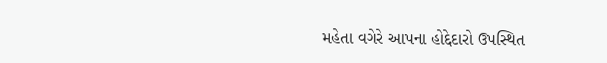મહેતા વગેરે આપના હોદ્દેદારો ઉપસ્થિત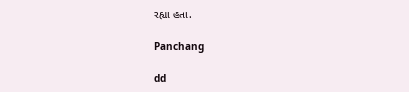રહ્યા હતા.

Panchang

dd